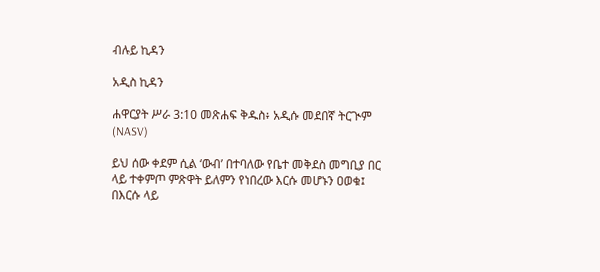ብሉይ ኪዳን

አዲስ ኪዳን

ሐዋርያት ሥራ 3:10 መጽሐፍ ቅዱስ፥ አዲሱ መደበኛ ትርጒም (NASV)

ይህ ሰው ቀደም ሲል ‘ውብ’ በተባለው የቤተ መቅደስ መግቢያ በር ላይ ተቀምጦ ምጽዋት ይለምን የነበረው እርሱ መሆኑን ዐወቁ፤ በእርሱ ላይ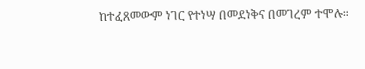ከተፈጸመውም ነገር የተነሣ በመደነቅና በመገረም ተሞሉ።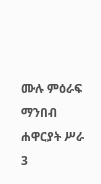ሙሉ ምዕራፍ ማንበብ ሐዋርያት ሥራ 3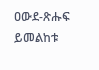ዐውደ-ጽሑፍ ይመልከቱ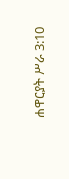ሐዋርያት ሥራ 3:10